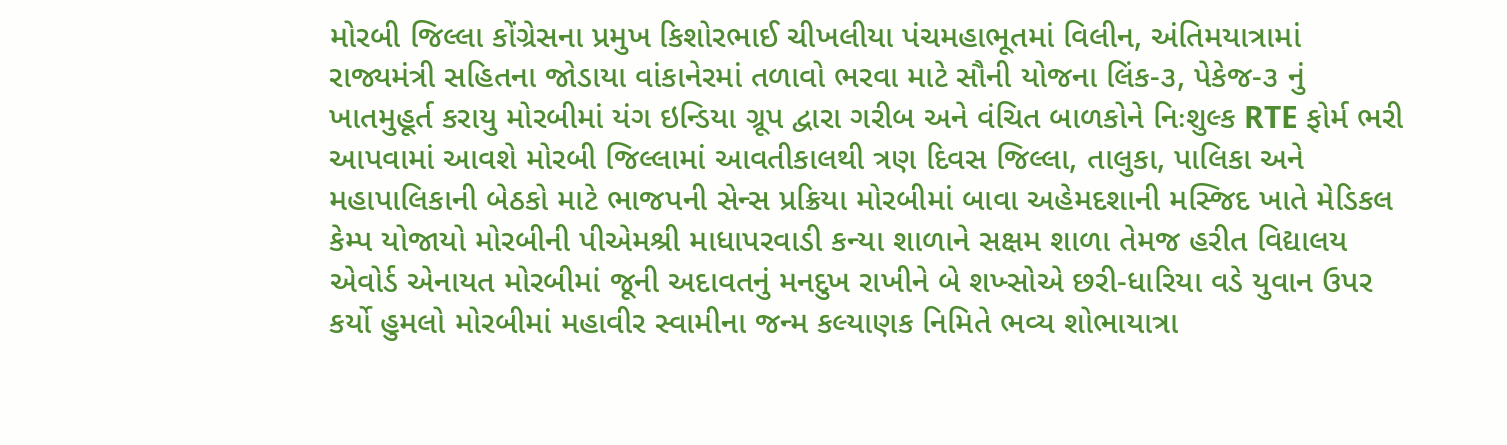મોરબી જિલ્લા કોંગ્રેસના પ્રમુખ કિશોરભાઈ ચીખલીયા પંચમહાભૂતમાં વિલીન, અંતિમયાત્રામાં રાજ્યમંત્રી સહિતના જોડાયા વાંકાનેરમાં તળાવો ભરવા માટે સૌની યોજના લિંક-૩, પેકેજ-૩ નું ખાતમુહૂર્ત કરાયુ મોરબીમાં યંગ ઇન્ડિયા ગ્રૂપ દ્વારા ગરીબ અને વંચિત બાળકોને નિઃશુલ્ક RTE ફોર્મ ભરી આપવામાં આવશે મોરબી જિલ્લામાં આવતીકાલથી ત્રણ દિવસ જિલ્લા, તાલુકા, પાલિકા અને મહાપાલિકાની બેઠકો માટે ભાજપની સેન્સ પ્રક્રિયા મોરબીમાં બાવા અહેમદશાની મસ્જિદ ખાતે મેડિકલ કેમ્પ યોજાયો મોરબીની પીએમશ્રી માધાપરવાડી કન્યા શાળાને સક્ષમ શાળા તેમજ હરીત વિદ્યાલય એવોર્ડ એનાયત મોરબીમાં જૂની અદાવતનું મનદુખ રાખીને બે શખ્સોએ છરી-ધારિયા વડે યુવાન ઉપર કર્યો હુમલો મોરબીમાં મહાવીર સ્વામીના જન્મ કલ્યાણક નિમિતે ભવ્ય શોભાયાત્રા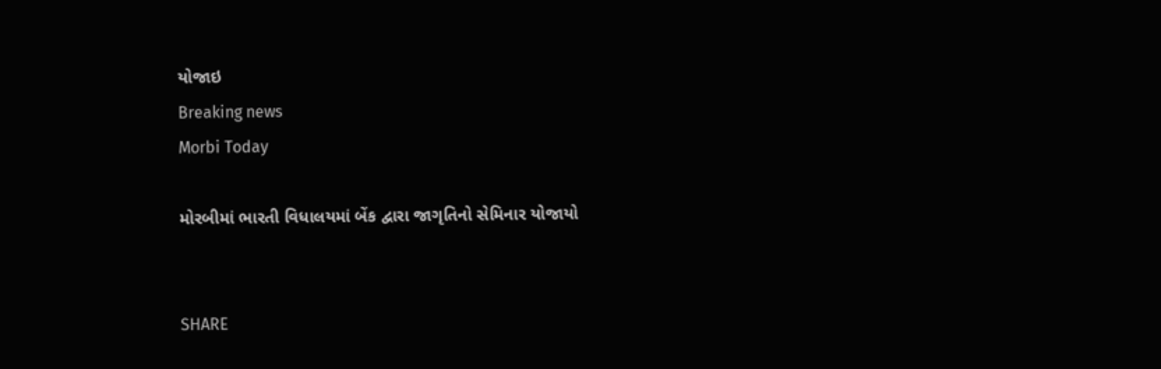યોજાઇ
Breaking news
Morbi Today

મોરબીમાં ભારતી વિધાલયમાં બેંક દ્વારા જાગૃતિનો સેમિનાર યોજાયો


SHARE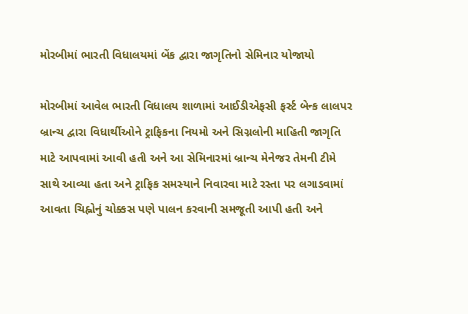મોરબીમાં ભારતી વિધાલયમાં બેંક દ્વારા જાગૃતિનો સેમિનાર યોજાયો

મોરબીમાં આવેલ ભારતી વિધાલય શાળામાં આઈડીએફસી ફર્સ્ટ બેન્ક લાલપર બ્રાન્ચ દ્વારા વિધાર્થીઓને ટ્રાફિકના નિયમો અને સિગ્નલોની માહિતી જાગૃતિ માટે આપવામાં આવી હતી અને આ સેમિનારમાં બ્રાન્ચ મેનેજર તેમની ટીમે સાથે આવ્યા હતા અને ટ્રાફિક સમસ્યાને નિવારવા માટે રસ્તા પર લગાડવામાં આવતા ચિહ્નોનું ચોક્કસ પણે પાલન કરવાની સમજૂતી આપી હતી અને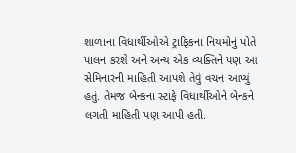શાળાના વિધાર્થીઓએ ટ્રાફિકના નિયમોનું પોતે પાલન કરશે અને અન્ય એક વ્યક્તિને પણ આ સેમિનારની માહિતી આપશે તેવું વચન આપ્યું હતું. તેમજ બેન્કના સ્ટાફે વિધાર્થીઓને બેન્કને લગતી માહિતી પણ આપી હતી.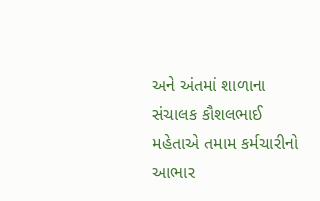અને અંતમાં શાળાના સંચાલક કૌશલભાઈ મહેતાએ તમામ કર્મચારીનો આભાર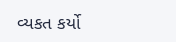વ્યકત કર્યો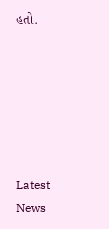હતો.






Latest News